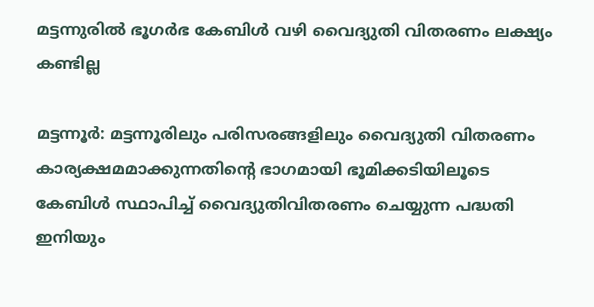മട്ടന്നുരില്‍ ഭൂഗര്‍ഭ കേബിള്‍ വഴി വൈദ്യുതി വിതരണം ലക്ഷ്യം കണ്ടില്ല

മട്ടന്നൂര്‍: മട്ടന്നൂരിലും പരിസരങ്ങളിലും വൈദ്യുതി വിതരണം കാര്യക്ഷമമാക്കുന്നതിന്റെ ഭാഗമായി ഭൂമിക്കടിയിലൂടെ കേബിള്‍ സ്ഥാപിച്ച് വൈദ്യുതിവിതരണം ചെയ്യുന്ന പദ്ധതി ഇനിയും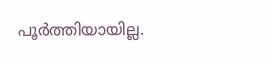പൂര്‍ത്തിയായില്ല.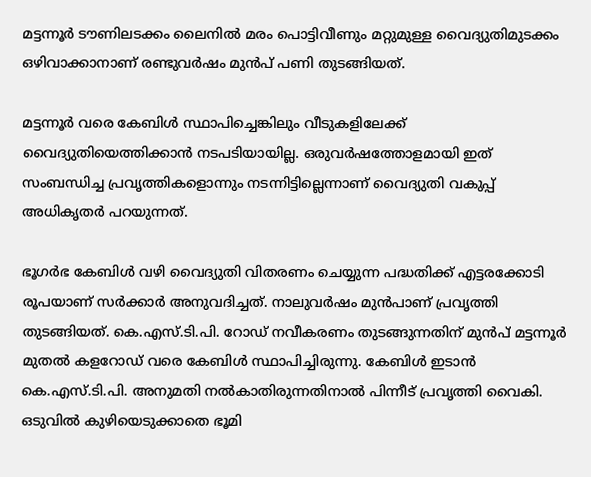മട്ടന്നൂര്‍ ടൗണിലടക്കം ലൈനില്‍ മരം പൊട്ടിവീണും മറ്റുമുള്ള വൈദ്യുതിമുടക്കം ഒഴിവാക്കാനാണ് രണ്ടുവര്‍ഷം മുന്‍പ് പണി തുടങ്ങിയത്.

മട്ടന്നൂര്‍ വരെ കേബിള്‍ സ്ഥാപിച്ചെങ്കിലും വീടുകളിലേക്ക് വൈദ്യുതിയെത്തിക്കാന്‍ നടപടിയായില്ല. ഒരുവര്‍ഷത്തോളമായി ഇത് സംബന്ധിച്ച പ്രവൃത്തികളൊന്നും നടന്നിട്ടില്ലെന്നാണ് വൈദ്യുതി വകുപ്പ് അധികൃതര്‍ പറയുന്നത്.

ഭൂഗര്‍ഭ കേബിള്‍ വഴി വൈദ്യുതി വിതരണം ചെയ്യുന്ന പദ്ധതിക്ക് എട്ടരക്കോടി രൂപയാണ് സര്‍ക്കാര്‍ അനുവദിച്ചത്. നാലുവര്‍ഷം മുന്‍പാണ് പ്രവൃത്തി തുടങ്ങിയത്. കെ.എസ്.ടി.പി. റോഡ് നവീകരണം തുടങ്ങുന്നതിന് മുന്‍പ് മട്ടന്നൂര്‍ മുതല്‍ കളറോഡ് വരെ കേബിള്‍ സ്ഥാപിച്ചിരുന്നു. കേബിള്‍ ഇടാന്‍ കെ.എസ്.ടി.പി. അനുമതി നല്‍കാതിരുന്നതിനാല്‍ പിന്നീട് പ്രവൃത്തി വൈകി. ഒടുവില്‍ കുഴിയെടുക്കാതെ ഭൂമി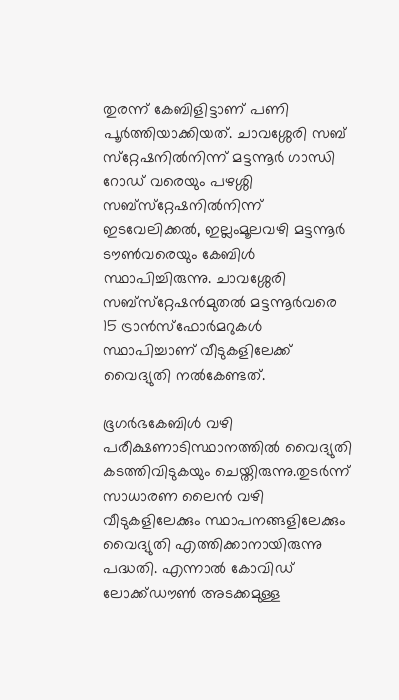തുരന്ന് കേബിളിട്ടാണ് പണി പൂര്‍ത്തിയാക്കിയത്. ചാവശ്ശേരി സബ് സ്‌റ്റേഷനില്‍നിന്ന് മട്ടന്നൂര്‍ ഗാന്ധി റോഡ് വരെയും പഴശ്ശി സബ്‌സ്‌റ്റേഷനില്‍നിന്ന് ഇടവേലിക്കല്‍, ഇല്ലംമൂലവഴി മട്ടന്നൂര്‍ ടൗണ്‍വരെയും കേബിള്‍ സ്ഥാപിച്ചിരുന്നു. ചാവശ്ശേരി സബ്‌സ്‌റ്റേഷന്‍മുതല്‍ മട്ടന്നൂര്‍വരെ 15 ട്രാന്‍സ്‌ഫോര്‍മറുകള്‍ സ്ഥാപിച്ചാണ് വീടുകളിലേക്ക് വൈദ്യുതി നല്‍കേണ്ടത്.

ഭൂഗര്‍ഭകേബിള്‍ വഴി പരീക്ഷണാടിസ്ഥാനത്തില്‍ വൈദ്യുതി കടത്തിവിടുകയും ചെയ്തിരുന്നു.തുടര്‍ന്ന് സാധാരണ ലൈന്‍ വഴി വീടുകളിലേക്കും സ്ഥാപനങ്ങളിലേക്കും വൈദ്യുതി എത്തിക്കാനായിരുന്നു പദ്ധതി. എന്നാല്‍ കോവിഡ് ലോക്ക്ഡൗണ്‍ അടക്കമുള്ള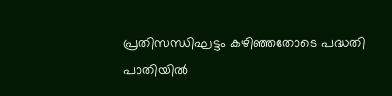പ്രതിസന്ധിഘട്ടം കഴിഞ്ഞതോടെ പദ്ധതി പാതിയില്‍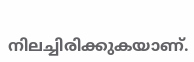നിലച്ചിരിക്കുകയാണ്.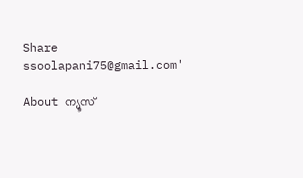Share
ssoolapani75@gmail.com'

About ന്യൂസ്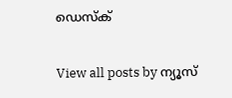ഡെസ്ക്

View all posts by ന്യൂസ്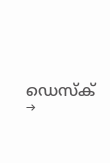ഡെസ്ക് →